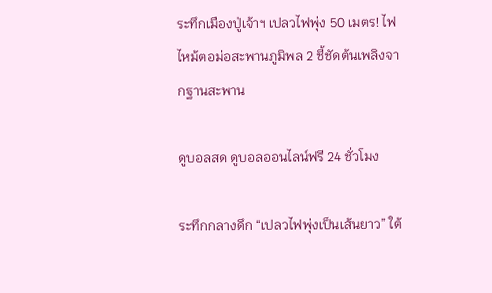ระทึกเมืองปู่เจ้าฯ เปลวไฟพุ่ง 50 เมตร! ไฟไหม้ตอม่อสะพานภูมิพล 2 ชี้ชัดต้นเพลิงจากฐานสะพาน

ดูบอลสด ดูบอลออนไลน์ฟรี 24 ชั่วโมง

ระทึกกลางดึก “เปลวไฟพุ่งเป็นเส้นยาว” ใต้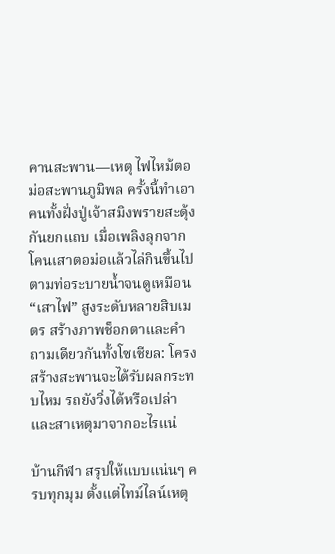คานสะพาน—เหตุ ไฟไหม้ตอม่อสะพานภูมิพล ครั้งนี้ทำเอาคนทั้งฝั่งปู่เจ้าสมิงพรายสะดุ้งกันยกแถบ เมื่อเพลิงลุกจากโคนเสาตอม่อแล้วไล่กินขึ้นไปตามท่อระบายน้ำจนดูเหมือน “เสาไฟ” สูงระดับหลายสิบเมตร สร้างภาพช็อกตาและคำถามเดียวกันทั้งโซเชียล: โครงสร้างสะพานจะได้รับผลกระทบไหม รถยังวิ่งได้หรือเปล่า และสาเหตุมาจากอะไรแน่

บ้านกีฬา สรุปให้แบบแน่นๆ ครบทุกมุม ตั้งแต่ไทม์ไลน์เหตุ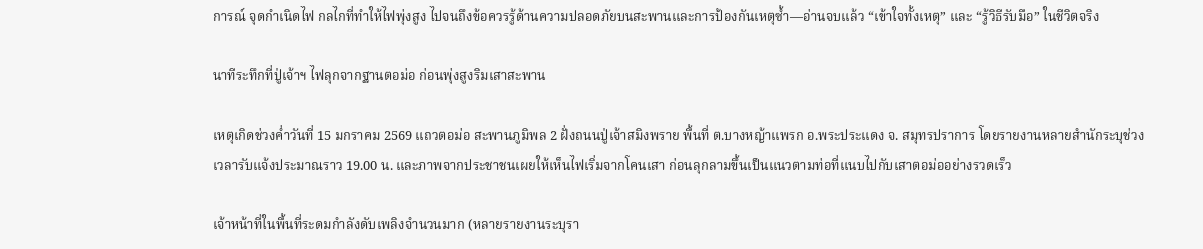การณ์ จุดกำเนิดไฟ กลไกที่ทำให้ไฟพุ่งสูง ไปจนถึงข้อควรรู้ด้านความปลอดภัยบนสะพานและการป้องกันเหตุซ้ำ—อ่านจบแล้ว “เข้าใจทั้งเหตุ” และ “รู้วิธีรับมือ” ในชีวิตจริง

นาทีระทึกที่ปู่เจ้าฯ ไฟลุกจากฐานตอม่อ ก่อนพุ่งสูงริมเสาสะพาน

เหตุเกิดช่วงค่ำวันที่ 15 มกราคม 2569 แถวตอม่อ สะพานภูมิพล 2 ฝั่งถนนปู่เจ้าสมิงพราย พื้นที่ ต.บางหญ้าแพรก อ.พระประแดง จ. สมุทรปราการ โดยรายงานหลายสำนักระบุช่วงเวลารับแจ้งประมาณราว 19.00 น. และภาพจากประชาชนเผยให้เห็นไฟเริ่มจากโคนเสา ก่อนลุกลามขึ้นเป็นแนวตามท่อที่แนบไปกับเสาตอม่ออย่างรวดเร็ว

เจ้าหน้าที่ในพื้นที่ระดมกำลังดับเพลิงจำนวนมาก (หลายรายงานระบุรา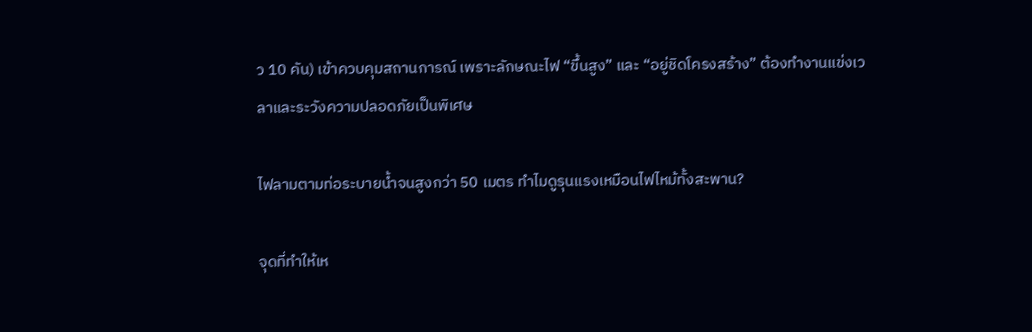ว 10 คัน) เข้าควบคุมสถานการณ์ เพราะลักษณะไฟ “ขึ้นสูง” และ “อยู่ชิดโครงสร้าง” ต้องทำงานแข่งเวลาและระวังความปลอดภัยเป็นพิเศษ

ไฟลามตามท่อระบายน้ำจนสูงกว่า 50 เมตร ทำไมดูรุนแรงเหมือนไฟไหม้ทั้งสะพาน?

จุดที่ทำให้เห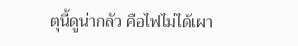ตุนี้ดูน่ากลัว คือไฟไม่ได้เผา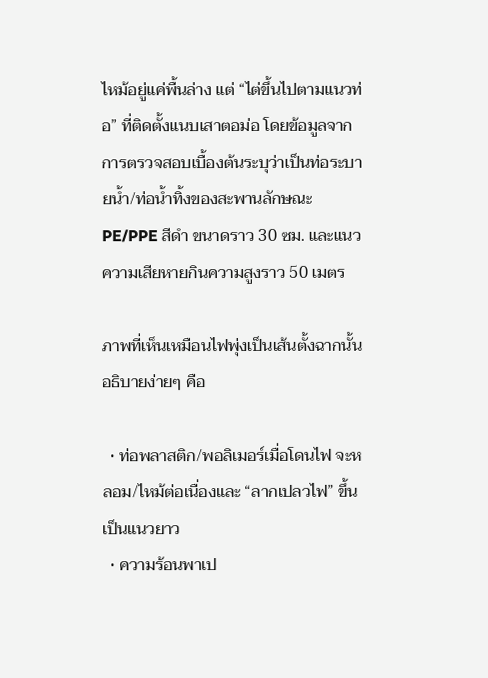ไหม้อยู่แค่พื้นล่าง แต่ “ไต่ขึ้นไปตามแนวท่อ” ที่ติดตั้งแนบเสาตอม่อ โดยข้อมูลจากการตรวจสอบเบื้องต้นระบุว่าเป็นท่อระบายน้ำ/ท่อน้ำทิ้งของสะพานลักษณะ PE/PPE สีดำ ขนาดราว 30 ซม. และแนวความเสียหายกินความสูงราว 50 เมตร

ภาพที่เห็นเหมือนไฟพุ่งเป็นเส้นตั้งฉากนั้น อธิบายง่ายๆ คือ

  • ท่อพลาสติก/พอลิเมอร์เมื่อโดนไฟ จะหลอม/ไหม้ต่อเนื่องและ “ลากเปลวไฟ” ขึ้นเป็นแนวยาว
  • ความร้อนพาเป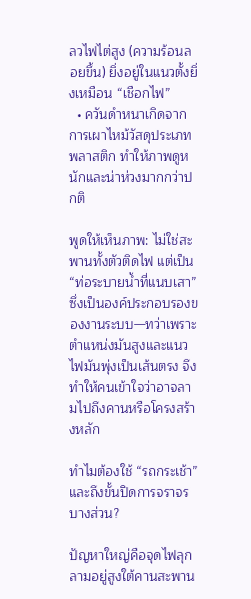ลวไฟไต่สูง (ความร้อนลอยขึ้น) ยิ่งอยู่ในแนวตั้งยิ่งเหมือน “เชือกไฟ”
  • ควันดำหนาเกิดจากการเผาไหม้วัสดุประเภทพลาสติก ทำให้ภาพดูหนักและน่าห่วงมากกว่าปกติ

พูดให้เห็นภาพ: ไม่ใช่สะพานทั้งตัวติดไฟ แต่เป็น “ท่อระบายน้ำที่แนบเสา” ซึ่งเป็นองค์ประกอบรองของงานระบบ—ทว่าเพราะตำแหน่งมันสูงและแนวไฟมันพุ่งเป็นเส้นตรง จึงทำให้คนเข้าใจว่าอาจลามไปถึงคานหรือโครงสร้างหลัก

ทำไมต้องใช้ “รถกระเช้า” และถึงขั้นปิดการจราจรบางส่วน?

ปัญหาใหญ่คือจุดไฟลุกลามอยู่สูงใต้คานสะพาน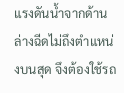แรงดันน้ำจากด้านล่างฉีดไม่ถึงตำแหน่งบนสุด จึงต้องใช้รถ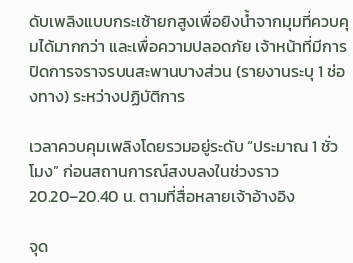ดับเพลิงแบบกระเช้ายกสูงเพื่อยิงน้ำจากมุมที่ควบคุมได้มากกว่า และเพื่อความปลอดภัย เจ้าหน้าที่มีการปิดการจราจรบนสะพานบางส่วน (รายงานระบุ 1 ช่องทาง) ระหว่างปฏิบัติการ

เวลาควบคุมเพลิงโดยรวมอยู่ระดับ “ประมาณ 1 ชั่วโมง” ก่อนสถานการณ์สงบลงในช่วงราว 20.20–20.40 น. ตามที่สื่อหลายเจ้าอ้างอิง

จุด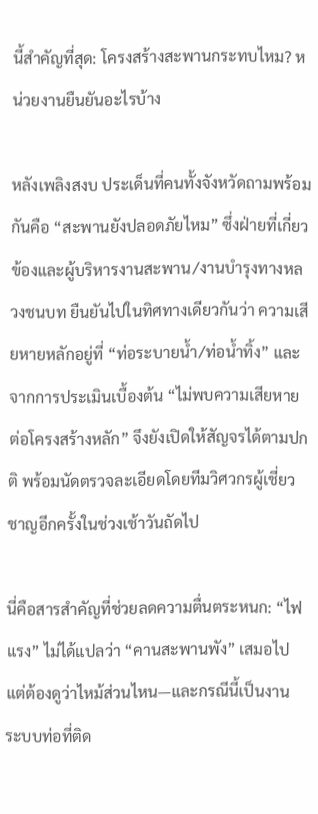นี้สำคัญที่สุด: โครงสร้างสะพานกระทบไหม? หน่วยงานยืนยันอะไรบ้าง

หลังเพลิงสงบ ประเด็นที่คนทั้งจังหวัดถามพร้อมกันคือ “สะพานยังปลอดภัยไหม” ซึ่งฝ่ายที่เกี่ยวข้องและผู้บริหารงานสะพาน/งานบำรุงทางหลวงชนบท ยืนยันไปในทิศทางเดียวกันว่า ความเสียหายหลักอยู่ที่ “ท่อระบายน้ำ/ท่อน้ำทิ้ง” และจากการประเมินเบื้องต้น “ไม่พบความเสียหายต่อโครงสร้างหลัก” จึงยังเปิดให้สัญจรได้ตามปกติ พร้อมนัดตรวจละเอียดโดยทีมวิศวกรผู้เชี่ยวชาญอีกครั้งในช่วงเช้าวันถัดไป

นี่คือสารสำคัญที่ช่วยลดความตื่นตระหนก: “ไฟแรง” ไม่ได้แปลว่า “คานสะพานพัง” เสมอไป แต่ต้องดูว่าไหม้ส่วนไหน—และกรณีนี้เป็นงานระบบท่อที่ติด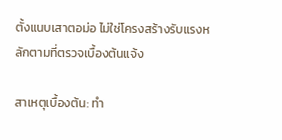ตั้งแนบเสาตอม่อ ไม่ใช่โครงสร้างรับแรงหลักตามที่ตรวจเบื้องต้นแจ้ง

สาเหตุเบื้องต้น: ทำ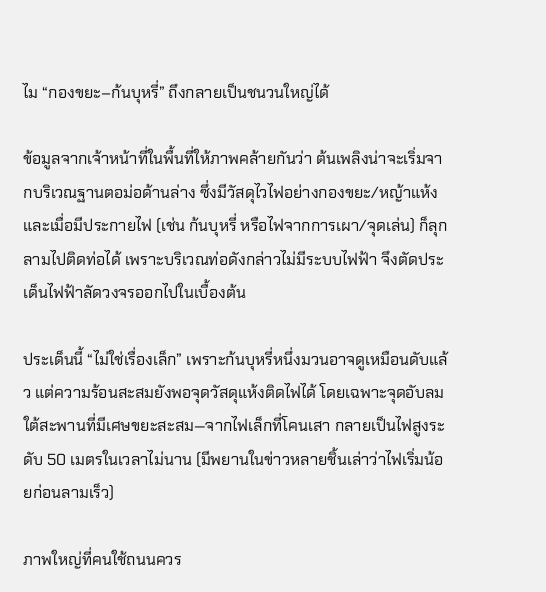ไม “กองขยะ–ก้นบุหรี่” ถึงกลายเป็นชนวนใหญ่ได้

ข้อมูลจากเจ้าหน้าที่ในพื้นที่ให้ภาพคล้ายกันว่า ต้นเพลิงน่าจะเริ่มจากบริเวณฐานตอม่อด้านล่าง ซึ่งมีวัสดุไวไฟอย่างกองขยะ/หญ้าแห้ง และเมื่อมีประกายไฟ (เช่น ก้นบุหรี่ หรือไฟจากการเผา/จุดเล่น) ก็ลุกลามไปติดท่อได้ เพราะบริเวณท่อดังกล่าวไม่มีระบบไฟฟ้า จึงตัดประเด็นไฟฟ้าลัดวงจรออกไปในเบื้องต้น

ประเด็นนี้ “ไม่ใช่เรื่องเล็ก” เพราะก้นบุหรี่หนึ่งมวนอาจดูเหมือนดับแล้ว แต่ความร้อนสะสมยังพอจุดวัสดุแห้งติดไฟได้ โดยเฉพาะจุดอับลมใต้สะพานที่มีเศษขยะสะสม—จากไฟเล็กที่โคนเสา กลายเป็นไฟสูงระดับ 50 เมตรในเวลาไม่นาน (มีพยานในข่าวหลายชิ้นเล่าว่าไฟเริ่มน้อยก่อนลามเร็ว)

ภาพใหญ่ที่คนใช้ถนนควร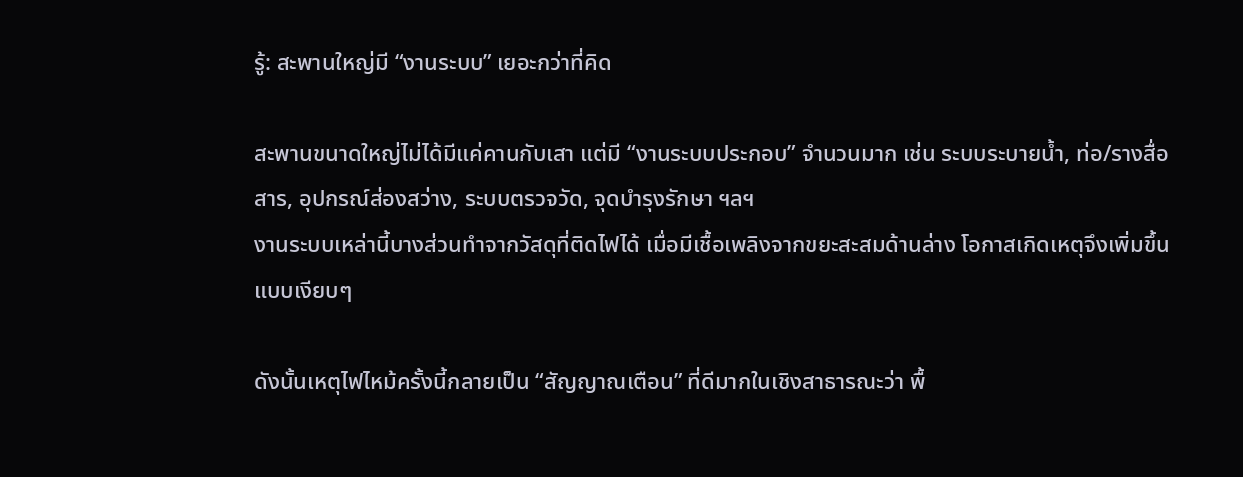รู้: สะพานใหญ่มี “งานระบบ” เยอะกว่าที่คิด

สะพานขนาดใหญ่ไม่ได้มีแค่คานกับเสา แต่มี “งานระบบประกอบ” จำนวนมาก เช่น ระบบระบายน้ำ, ท่อ/รางสื่อสาร, อุปกรณ์ส่องสว่าง, ระบบตรวจวัด, จุดบำรุงรักษา ฯลฯ
งานระบบเหล่านี้บางส่วนทำจากวัสดุที่ติดไฟได้ เมื่อมีเชื้อเพลิงจากขยะสะสมด้านล่าง โอกาสเกิดเหตุจึงเพิ่มขึ้นแบบเงียบๆ

ดังนั้นเหตุไฟไหม้ครั้งนี้กลายเป็น “สัญญาณเตือน” ที่ดีมากในเชิงสาธารณะว่า พื้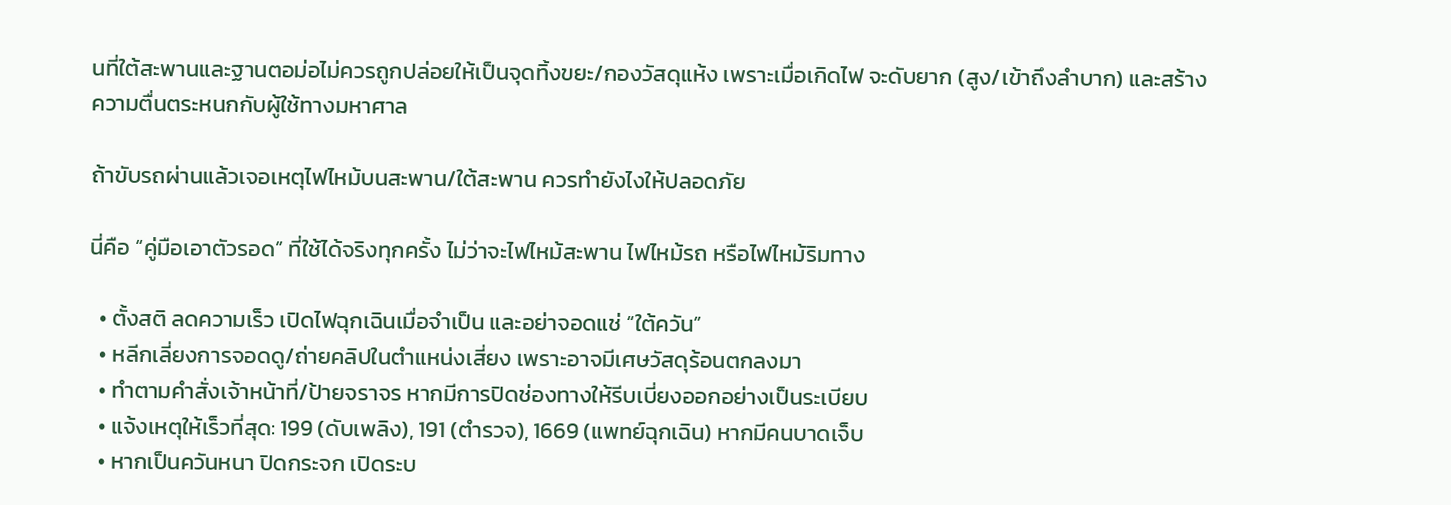นที่ใต้สะพานและฐานตอม่อไม่ควรถูกปล่อยให้เป็นจุดทิ้งขยะ/กองวัสดุแห้ง เพราะเมื่อเกิดไฟ จะดับยาก (สูง/เข้าถึงลำบาก) และสร้างความตื่นตระหนกกับผู้ใช้ทางมหาศาล

ถ้าขับรถผ่านแล้วเจอเหตุไฟไหม้บนสะพาน/ใต้สะพาน ควรทำยังไงให้ปลอดภัย

นี่คือ “คู่มือเอาตัวรอด” ที่ใช้ได้จริงทุกครั้ง ไม่ว่าจะไฟไหม้สะพาน ไฟไหม้รถ หรือไฟไหม้ริมทาง

  • ตั้งสติ ลดความเร็ว เปิดไฟฉุกเฉินเมื่อจำเป็น และอย่าจอดแช่ “ใต้ควัน”
  • หลีกเลี่ยงการจอดดู/ถ่ายคลิปในตำแหน่งเสี่ยง เพราะอาจมีเศษวัสดุร้อนตกลงมา
  • ทำตามคำสั่งเจ้าหน้าที่/ป้ายจราจร หากมีการปิดช่องทางให้รีบเบี่ยงออกอย่างเป็นระเบียบ
  • แจ้งเหตุให้เร็วที่สุด: 199 (ดับเพลิง), 191 (ตำรวจ), 1669 (แพทย์ฉุกเฉิน) หากมีคนบาดเจ็บ
  • หากเป็นควันหนา ปิดกระจก เปิดระบ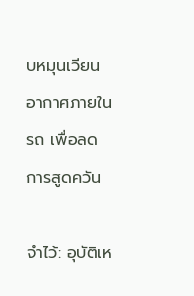บหมุนเวียนอากาศภายในรถ เพื่อลดการสูดควัน

จำไว้: อุบัติเห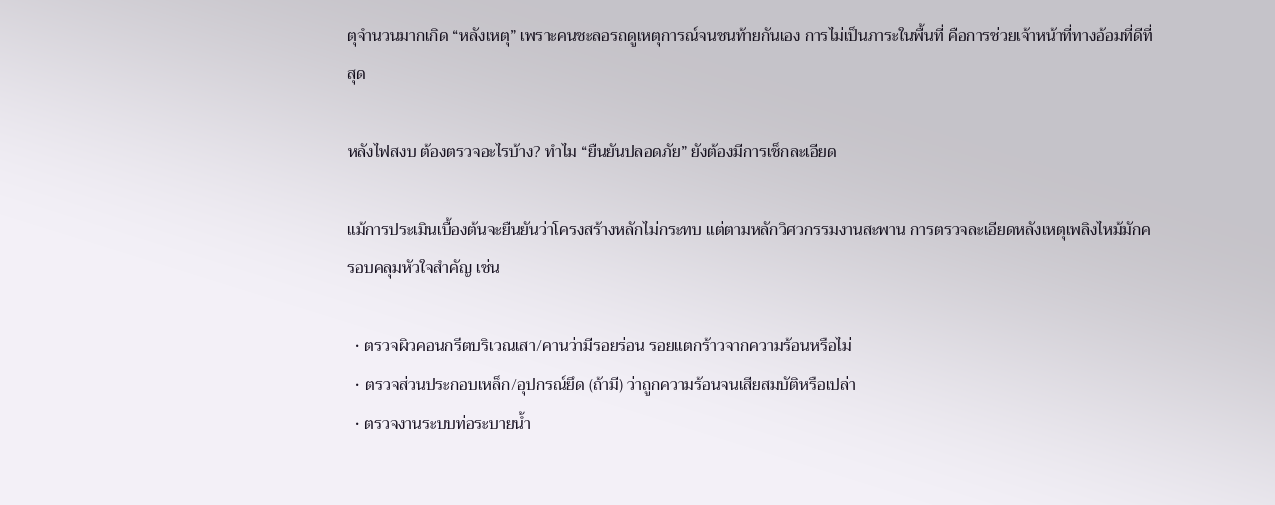ตุจำนวนมากเกิด “หลังเหตุ” เพราะคนชะลอรถดูเหตุการณ์จนชนท้ายกันเอง การไม่เป็นภาระในพื้นที่ คือการช่วยเจ้าหน้าที่ทางอ้อมที่ดีที่สุด

หลังไฟสงบ ต้องตรวจอะไรบ้าง? ทำไม “ยืนยันปลอดภัย” ยังต้องมีการเช็กละเอียด

แม้การประเมินเบื้องต้นจะยืนยันว่าโครงสร้างหลักไม่กระทบ แต่ตามหลักวิศวกรรมงานสะพาน การตรวจละเอียดหลังเหตุเพลิงไหม้มักครอบคลุมหัวใจสำคัญ เช่น

  • ตรวจผิวคอนกรีตบริเวณเสา/คานว่ามีรอยร่อน รอยแตกร้าวจากความร้อนหรือไม่
  • ตรวจส่วนประกอบเหล็ก/อุปกรณ์ยึด (ถ้ามี) ว่าถูกความร้อนจนเสียสมบัติหรือเปล่า
  • ตรวจงานระบบท่อระบายน้ำ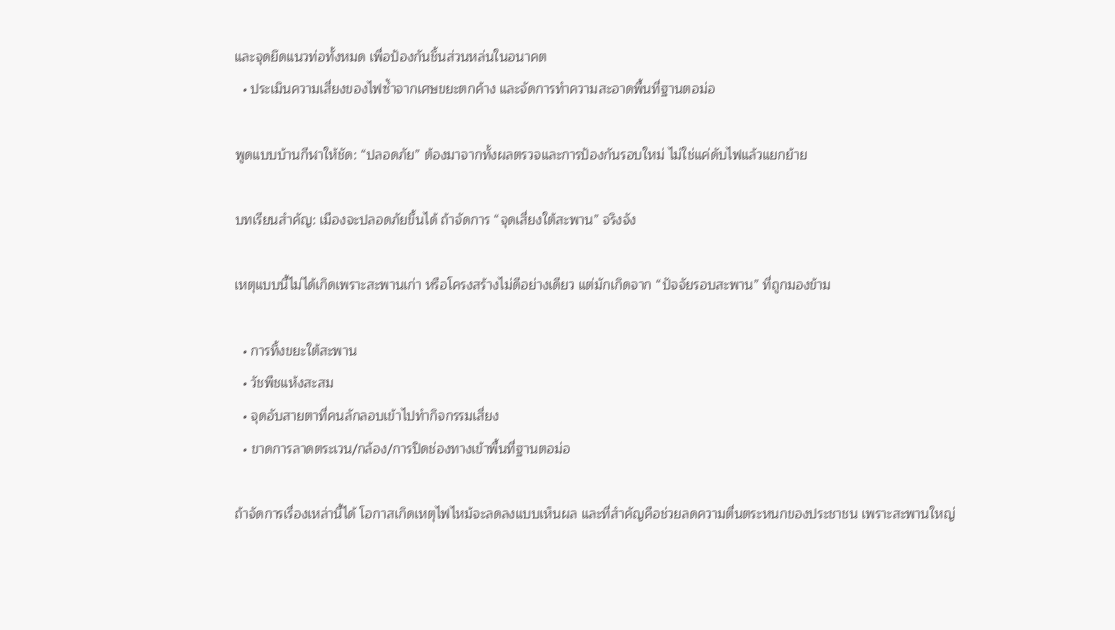และจุดยึดแนวท่อทั้งหมด เพื่อป้องกันชิ้นส่วนหล่นในอนาคต
  • ประเมินความเสี่ยงของไฟซ้ำจากเศษขยะตกค้าง และจัดการทำความสะอาดพื้นที่ฐานตอม่อ

พูดแบบบ้านกีฬาให้ชัด: “ปลอดภัย” ต้องมาจากทั้งผลตรวจและการป้องกันรอบใหม่ ไม่ใช่แค่ดับไฟแล้วแยกย้าย

บทเรียนสำคัญ: เมืองจะปลอดภัยขึ้นได้ ถ้าจัดการ “จุดเสี่ยงใต้สะพาน” จริงจัง

เหตุแบบนี้ไม่ได้เกิดเพราะสะพานเก่า หรือโครงสร้างไม่ดีอย่างเดียว แต่มักเกิดจาก “ปัจจัยรอบสะพาน” ที่ถูกมองข้าม

  • การทิ้งขยะใต้สะพาน
  • วัชพืชแห้งสะสม
  • จุดอับสายตาที่คนลักลอบเข้าไปทำกิจกรรมเสี่ยง
  • ขาดการลาดตระเวน/กล้อง/การปิดช่องทางเข้าพื้นที่ฐานตอม่อ

ถ้าจัดการเรื่องเหล่านี้ได้ โอกาสเกิดเหตุไฟไหม้จะลดลงแบบเห็นผล และที่สำคัญคือช่วยลดความตื่นตระหนกของประชาชน เพราะสะพานใหญ่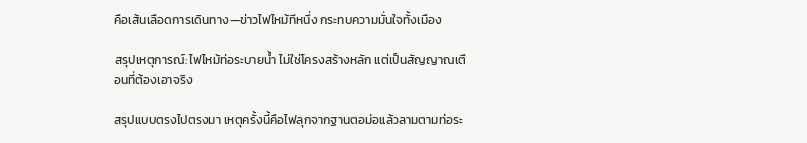คือเส้นเลือดการเดินทาง—ข่าวไฟไหม้ทีหนึ่ง กระทบความมั่นใจทั้งเมือง

สรุปเหตุการณ์: ไฟไหม้ท่อระบายน้ำ ไม่ใช่โครงสร้างหลัก แต่เป็นสัญญาณเตือนที่ต้องเอาจริง

สรุปแบบตรงไปตรงมา เหตุครั้งนี้คือไฟลุกจากฐานตอม่อแล้วลามตามท่อระ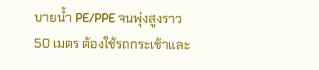บายน้ำ PE/PPE จนพุ่งสูงราว 50 เมตร ต้องใช้รถกระเช้าและ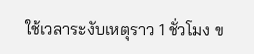ใช้เวลาระงับเหตุราว 1 ชั่วโมง ข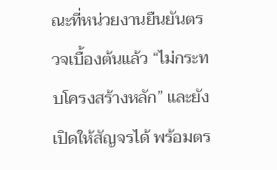ณะที่หน่วยงานยืนยันตรวจเบื้องต้นแล้ว “ไม่กระทบโครงสร้างหลัก” และยังเปิดให้สัญจรได้ พร้อมตร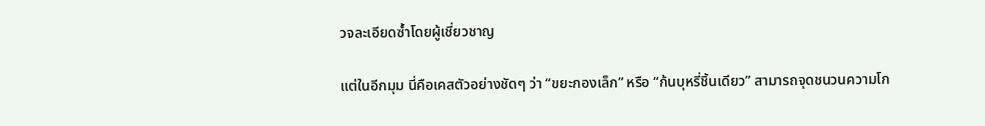วจละเอียดซ้ำโดยผู้เชี่ยวชาญ

แต่ในอีกมุม นี่คือเคสตัวอย่างชัดๆ ว่า “ขยะกองเล็ก” หรือ “ก้นบุหรี่ชิ้นเดียว” สามารถจุดชนวนความโก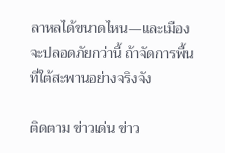ลาหลได้ขนาดไหน—และเมืองจะปลอดภัยกว่านี้ ถ้าจัดการพื้นที่ใต้สะพานอย่างจริงจัง

ติดตาม ข่าวเด่น ข่าว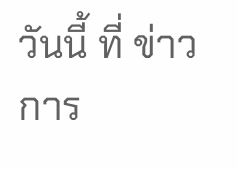วันนี้ ที่ ข่าวการ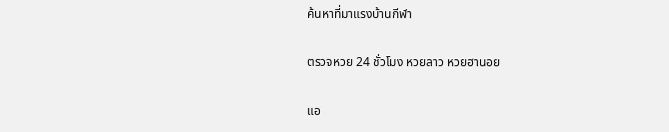ค้นหาที่มาแรงบ้านกีฬา

ตรวจหวย 24 ชั่วโมง หวยลาว หวยฮานอย

แอ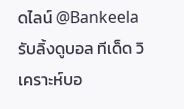ดไลน์ @Bankeela รับลิ้งดูบอล ทีเด็ด วิเคราะห์บอ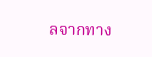ลจากทาง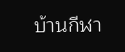บ้านกีฬา